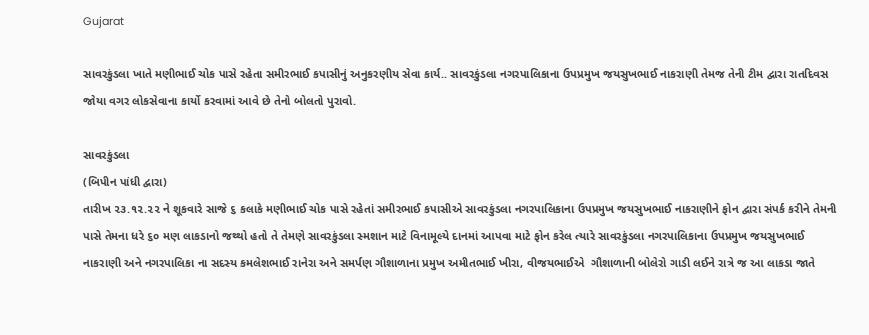Gujarat

સાવરકુંડલા ખાતે મણીભાઈ ચોક પાસે રહેતા સમીરભાઈ કપાસીનું અનુકરણીય સેવા કાર્ય.. સાવરકુંડલા નગરપાલિકાના ઉપપ્રમુખ જયસુખભાઈ નાકરાણી તેમજ તેની ટીમ દ્વારા રાતદિવસ જોયા વગર લોકસેવાના કાર્યો કરવામાં આવે છે તેનો બોલતો પુરાવો.

સાવરકુંડલા
(બિપીન પાંધી દ્વારા)
તારીખ ૨૩.૧૨.૨૨ ને શૂકવારે સાજે ૬ કલાકે મણીભાઈ ચોક પાસે રહેતાં સમીરભાઈ કપાસીએ સાવરકુંડલા નગરપાલિકાના ઉપપ્રમુખ જયસુખભાઈ નાકરાણીને ફોન દ્વારા સંપર્ક કરીને તેમની પાસે તેમના ધરે ૬૦ મણ લાકડાનો જથ્થો હતો તે તેમણે સાવરકુંડલા સ્મશાન માટે વિનામૂલ્યે દાનમાં આપવા માટે ફોન કરેલ ત્યારે સાવરકુંડલા નગરપાલિકાના ઉપપ્રમુખ જયસુખભાઈ નાકરાણી અને નગરપાલિકા ના સદસ્ય કમલેશભાઈ રાનેરા અને સમર્પણ ગૌશાળાના પ્રમુખ અમીતભાઈ ખીરા, વીજયભાઈએ  ગૌશાળાની બોલેરો ગાડી લઈને રાત્રે જ આ લાકડા જાતે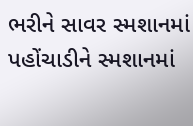ભરીને સાવર સ્મશાનમાં પહોંચાડીને સ્મશાનમાં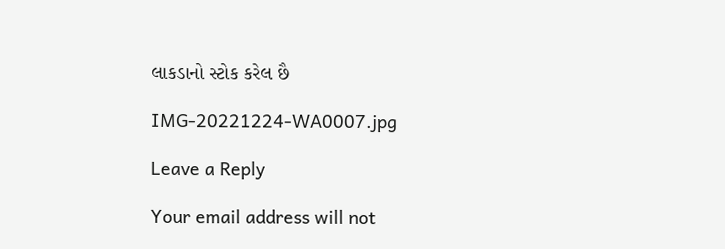લાકડાનો સ્ટોક કરેલ છૈ

IMG-20221224-WA0007.jpg

Leave a Reply

Your email address will not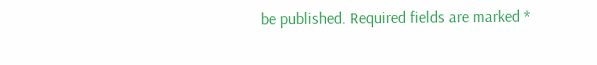be published. Required fields are marked *